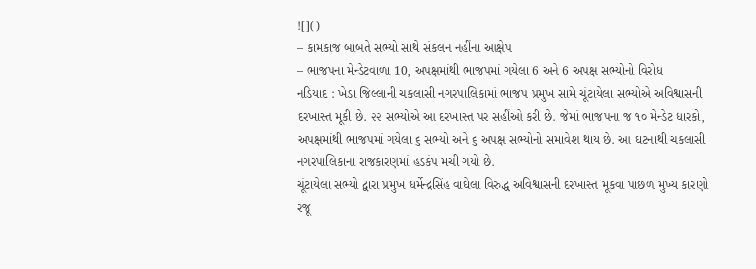![]()
– કામકાજ બાબતે સભ્યો સાથે સંકલન નહીંના આક્ષેપ
– ભાજપના મેન્ડેટવાળા 10, અપક્ષમાંથી ભાજપમાં ગયેલા 6 અને 6 અપક્ષ સભ્યોનો વિરોધ
નડિયાદ : ખેડા જિલ્લાની ચકલાસી નગરપાલિકામાં ભાજપ પ્રમુખ સામે ચૂંટાયેલા સભ્યોએ અવિશ્વાસની દરખાસ્ત મૂકી છે. ૨૨ સભ્યોએ આ દરખાસ્ત પર સહીંઓ કરી છે. જેમાં ભાજપના જ ૧૦ મેન્ડેટ ધારકો, અપક્ષમાંથી ભાજપમાં ગયેલા ૬ સભ્યો અને ૬ અપક્ષ સભ્યોનો સમાવેશ થાય છે. આ ઘટનાથી ચકલાસી નગરપાલિકાના રાજકારણમાં હડકંપ મચી ગયો છે.
ચૂંટાયેલા સભ્યો દ્વારા પ્રમુખ ધર્મેન્દ્રસિંહ વાઘેલા વિરુદ્ધ અવિશ્વાસની દરખાસ્ત મૂકવા પાછળ મુખ્ય કારણો રજૂ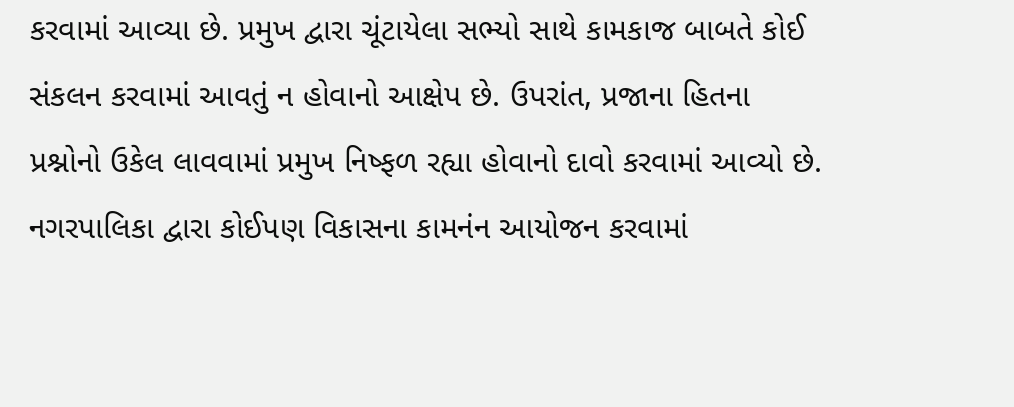કરવામાં આવ્યા છે. પ્રમુખ દ્વારા ચૂંટાયેલા સભ્યો સાથે કામકાજ બાબતે કોઈ સંકલન કરવામાં આવતું ન હોવાનો આક્ષેપ છે. ઉપરાંત, પ્રજાના હિતના પ્રશ્નોનો ઉકેલ લાવવામાં પ્રમુખ નિષ્ફળ રહ્યા હોવાનો દાવો કરવામાં આવ્યો છે. નગરપાલિકા દ્વારા કોઈપણ વિકાસના કામનંન આયોજન કરવામાં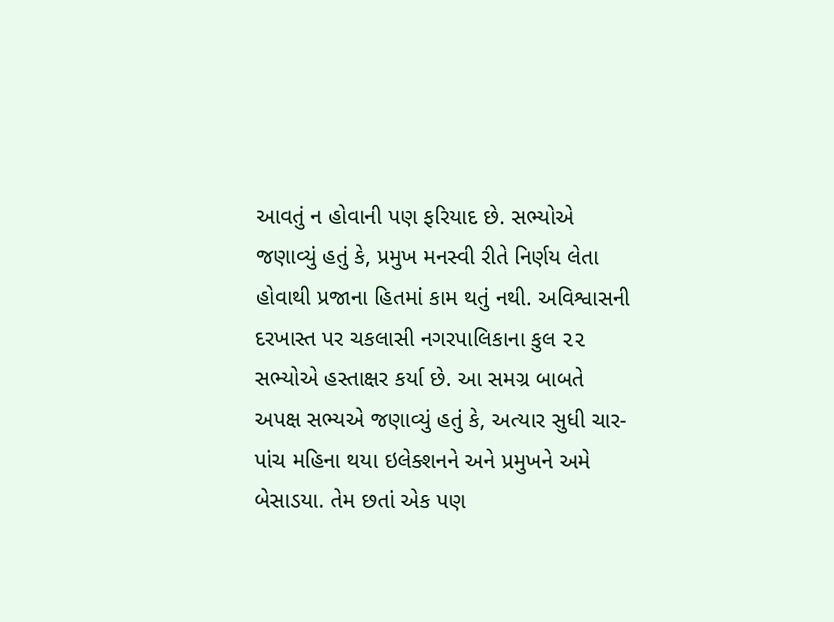આવતું ન હોવાની પણ ફરિયાદ છે. સભ્યોએ જણાવ્યું હતું કે, પ્રમુખ મનસ્વી રીતે નિર્ણય લેતા હોવાથી પ્રજાના હિતમાં કામ થતું નથી. અવિશ્વાસની દરખાસ્ત પર ચકલાસી નગરપાલિકાના કુલ ૨૨ સભ્યોએ હસ્તાક્ષર કર્યા છે. આ સમગ્ર બાબતે અપક્ષ સભ્યએ જણાવ્યું હતું કે, અત્યાર સુધી ચાર-પાંચ મહિના થયા ઇલેક્શનને અને પ્રમુખને અમે બેસાડયા. તેમ છતાં એક પણ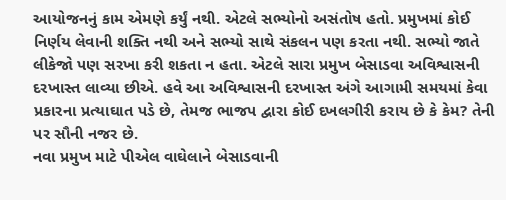આયોજનનું કામ એમણે કર્યું નથી. એટલે સભ્યોનો અસંતોષ હતો. પ્રમુખમાં કોઈ નિર્ણય લેવાની શક્તિ નથી અને સભ્યો સાથે સંકલન પણ કરતા નથી. સભ્યો જાતે લીકેજો પણ સરખા કરી શકતા ન હતા. એટલે સારા પ્રમુખ બેસાડવા અવિશ્વાસની દરખાસ્ત લાવ્યા છીએ. હવે આ અવિશ્વાસની દરખાસ્ત અંગે આગામી સમયમાં કેવા પ્રકારના પ્રત્યાઘાત પડે છે, તેમજ ભાજપ દ્વારા કોઈ દખલગીરી કરાય છે કે કેમ? તેની પર સૌની નજર છે.
નવા પ્રમુખ માટે પીએલ વાઘેલાને બેસાડવાની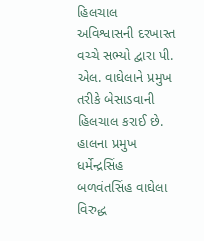હિલચાલ
અવિશ્વાસની દરખાસ્ત વચ્ચે સભ્યો દ્વારા પી. એલ. વાઘેલાને પ્રમુખ તરીકે બેસાડવાની હિલચાલ કરાઈ છે. હાલના પ્રમુખ ધર્મેન્દ્રસિંહ બળવંતસિંહ વાઘેલા વિરુદ્ધ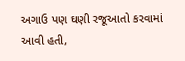અગાઉ પણ ઘણી રજૂઆતો કરવામાં આવી હતી,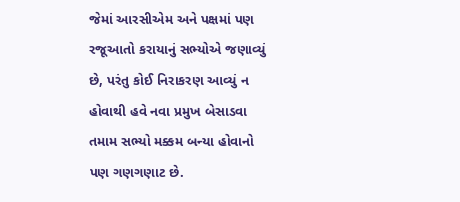જેમાં આરસીએમ અને પક્ષમાં પણ રજૂઆતો કરાયાનું સભ્યોએ જણાવ્યું છે, પરંતુ કોઈ નિરાકરણ આવ્યું ન હોવાથી હવે નવા પ્રમુખ બેસાડવા તમામ સભ્યો મક્કમ બન્યા હોવાનો પણ ગણગણાટ છે.